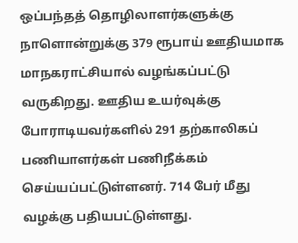ஒப்பந்தத் தொழிலாளர்களுக்கு நாளொன்றுக்கு 379 ரூபாய் ஊதியமாக மாநகராட்சியால் வழங்கப்பட்டு வருகிறது. ஊதிய உயர்வுக்கு போராடியவர்களில் 291 தற்காலிகப் பணியாளர்கள் பணிநீக்கம் செய்யப்பட்டுள்ளனர். 714 பேர் மீது வழக்கு பதியபட்டுள்ளது.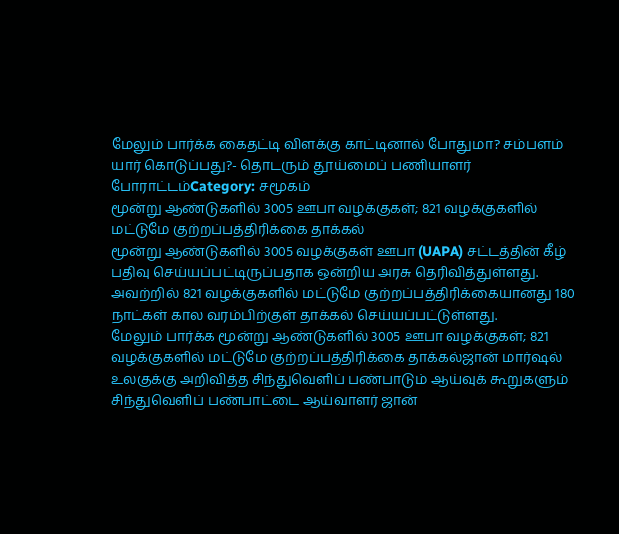மேலும் பார்க்க கைதட்டி விளக்கு காட்டினால் போதுமா? சம்பளம் யார் கொடுப்பது?- தொடரும் தூய்மைப் பணியாளர் போராட்டம்Category: சமூகம்
மூன்று ஆண்டுகளில் 3005 ஊபா வழக்குகள்; 821 வழக்குகளில் மட்டுமே குற்றப்பத்திரிக்கை தாக்கல்
மூன்று ஆண்டுகளில் 3005 வழக்குகள் ஊபா (UAPA) சட்டத்தின் கீழ் பதிவு செய்யப்பட்டிருப்பதாக ஒன்றிய அரசு தெரிவித்துள்ளது. அவற்றில் 821 வழக்குகளில் மட்டுமே குற்றப்பத்திரிக்கையானது 180 நாட்கள் கால வரம்பிற்குள் தாக்கல் செய்யப்பட்டுள்ளது.
மேலும் பார்க்க மூன்று ஆண்டுகளில் 3005 ஊபா வழக்குகள்; 821 வழக்குகளில் மட்டுமே குற்றப்பத்திரிக்கை தாக்கல்ஜான் மார்ஷல் உலகுக்கு அறிவித்த சிந்துவெளிப் பண்பாடும் ஆய்வுக் கூறுகளும்
சிந்துவெளிப் பண்பாட்டை ஆய்வாளர் ஜான்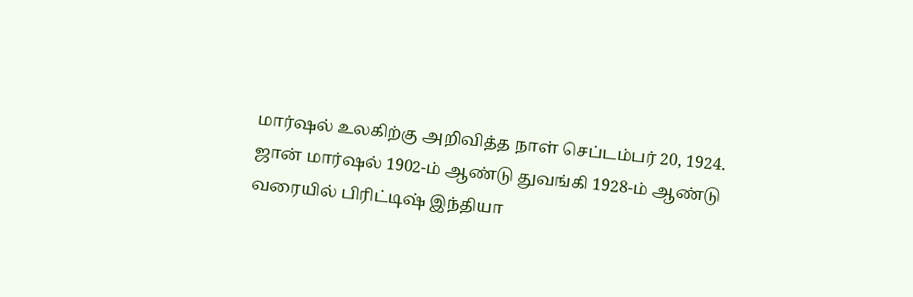மார்ஷல் உலகிற்கு அறிவித்த நாள் செப்டம்பர் 20, 1924. ஜான் மார்ஷல் 1902-ம் ஆண்டு துவங்கி 1928-ம் ஆண்டு வரையில் பிரிட்டிஷ் இந்தியா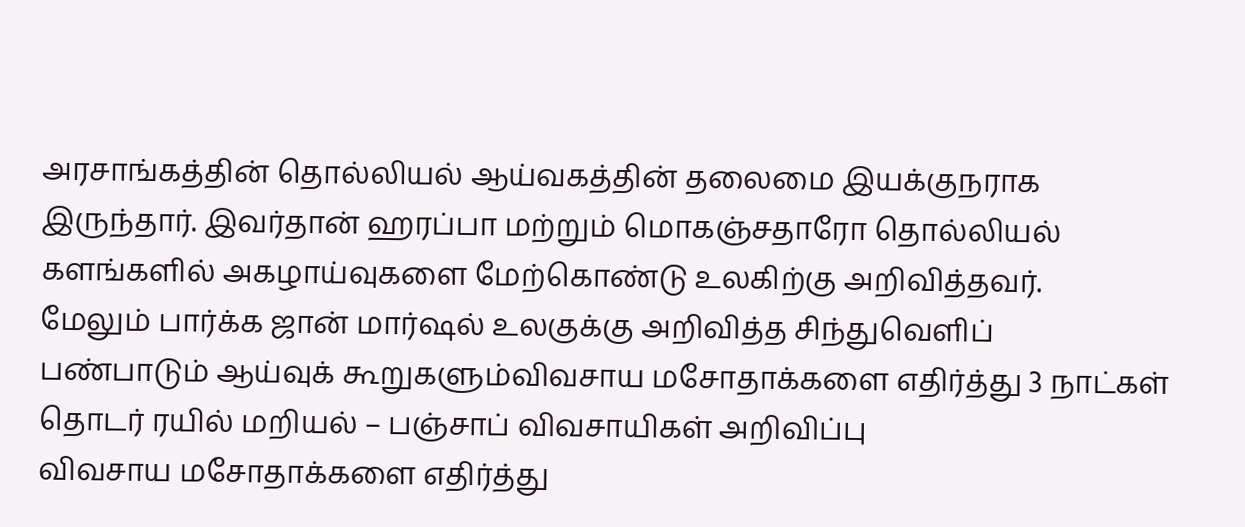அரசாங்கத்தின் தொல்லியல் ஆய்வகத்தின் தலைமை இயக்குநராக இருந்தார். இவர்தான் ஹரப்பா மற்றும் மொகஞ்சதாரோ தொல்லியல் களங்களில் அகழாய்வுகளை மேற்கொண்டு உலகிற்கு அறிவித்தவர்.
மேலும் பார்க்க ஜான் மார்ஷல் உலகுக்கு அறிவித்த சிந்துவெளிப் பண்பாடும் ஆய்வுக் கூறுகளும்விவசாய மசோதாக்களை எதிர்த்து 3 நாட்கள் தொடர் ரயில் மறியல் – பஞ்சாப் விவசாயிகள் அறிவிப்பு
விவசாய மசோதாக்களை எதிர்த்து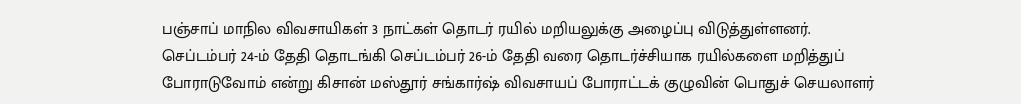பஞ்சாப் மாநில விவசாயிகள் 3 நாட்கள் தொடர் ரயில் மறியலுக்கு அழைப்பு விடுத்துள்ளனர். செப்டம்பர் 24-ம் தேதி தொடங்கி செப்டம்பர் 26-ம் தேதி வரை தொடர்ச்சியாக ரயில்களை மறித்துப் போராடுவோம் என்று கிசான் மஸ்தூர் சங்கார்ஷ் விவசாயப் போராட்டக் குழுவின் பொதுச் செயலாளர்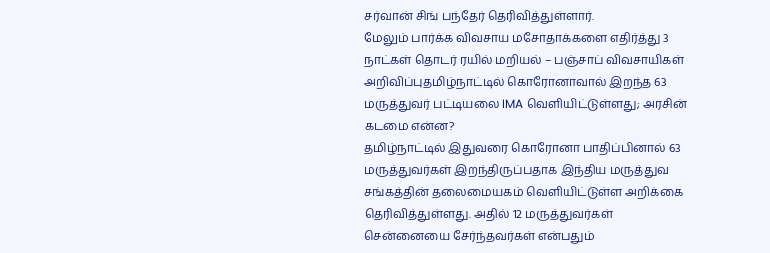சர்வான் சிங் பந்தேர் தெரிவித்துள்ளார்.
மேலும் பார்க்க விவசாய மசோதாக்களை எதிர்த்து 3 நாட்கள் தொடர் ரயில் மறியல் – பஞ்சாப் விவசாயிகள் அறிவிப்புதமிழ்நாட்டில் கொரோனாவால் இறந்த 63 மருத்துவர் பட்டியலை IMA வெளியிட்டுள்ளது; அரசின் கடமை என்ன?
தமிழ்நாட்டில் இதுவரை கொரோனா பாதிப்பினால் 63 மருத்துவர்கள் இறந்திருப்பதாக இந்திய மருத்துவ சங்கத்தின் தலைமையகம் வெளியிட்டுள்ள அறிக்கை தெரிவித்துள்ளது. அதில் 12 மருத்துவர்கள் சென்னையை சேர்ந்தவர்கள் என்பதும்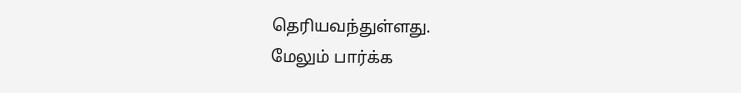தெரியவந்துள்ளது.
மேலும் பார்க்க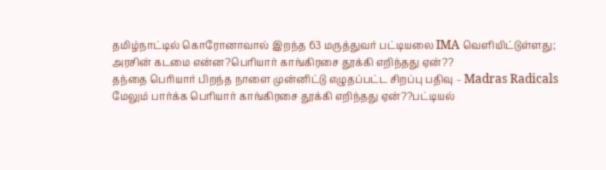தமிழ்நாட்டில் கொரோனாவால் இறந்த 63 மருத்துவர் பட்டியலை IMA வெளியிட்டுள்ளது; அரசின் கடமை என்ன?பெரியார் காங்கிரசை தூக்கி எறிந்தது ஏன்??
தந்தை பெரியார் பிறந்த நாளை முன்னிட்டு எழுதப்பட்ட சிறப்பு பதிவு – Madras Radicals
மேலும் பார்க்க பெரியார் காங்கிரசை தூக்கி எறிந்தது ஏன்??பட்டியல்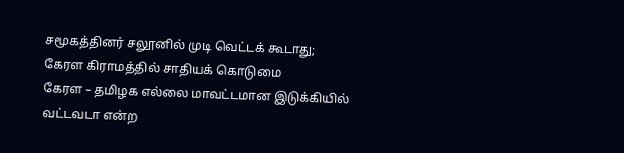சமூகத்தினர் சலூனில் முடி வெட்டக் கூடாது; கேரள கிராமத்தில் சாதியக் கொடுமை
கேரள – தமிழக எல்லை மாவட்டமான இடுக்கியில் வட்டவடா என்ற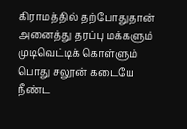கிராமத்தில் தற்போதுதான் அனைத்து தரப்பு மக்களும் முடிவெட்டிக் கொள்ளும் பொது சலூன் கடையே நீண்ட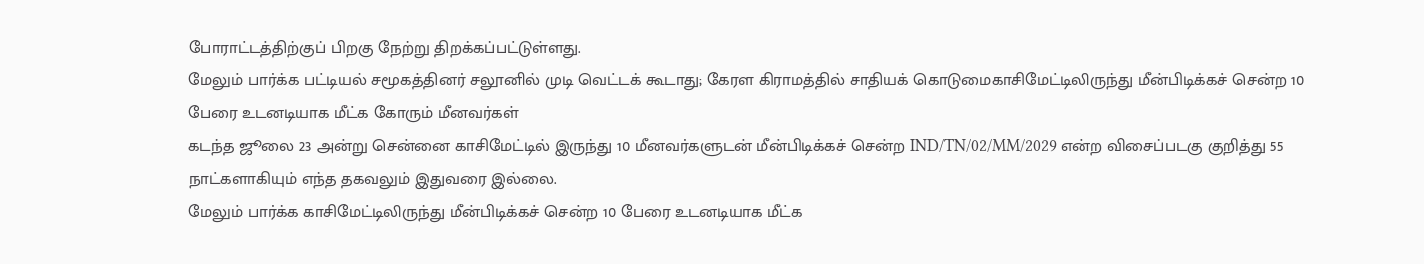போராட்டத்திற்குப் பிறகு நேற்று திறக்கப்பட்டுள்ளது.
மேலும் பார்க்க பட்டியல் சமூகத்தினர் சலூனில் முடி வெட்டக் கூடாது; கேரள கிராமத்தில் சாதியக் கொடுமைகாசிமேட்டிலிருந்து மீன்பிடிக்கச் சென்ற 10 பேரை உடனடியாக மீட்க கோரும் மீனவர்கள்
கடந்த ஜூலை 23 அன்று சென்னை காசிமேட்டில் இருந்து 10 மீனவர்களுடன் மீன்பிடிக்கச் சென்ற IND/TN/02/MM/2029 என்ற விசைப்படகு குறித்து 55 நாட்களாகியும் எந்த தகவலும் இதுவரை இல்லை.
மேலும் பார்க்க காசிமேட்டிலிருந்து மீன்பிடிக்கச் சென்ற 10 பேரை உடனடியாக மீட்க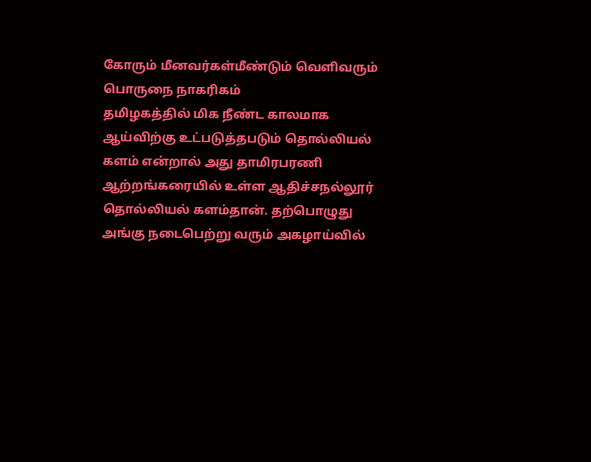கோரும் மீனவர்கள்மீண்டும் வெளிவரும் பொருநை நாகரிகம்
தமிழகத்தில் மிக நீண்ட காலமாக ஆய்விற்கு உட்படுத்தபடும் தொல்லியல் களம் என்றால் அது தாமிரபரணி ஆற்றங்கரையில் உள்ள ஆதிச்சநல்லூர் தொல்லியல் களம்தான். தற்பொழுது அங்கு நடைபெற்று வரும் அகழாய்வில்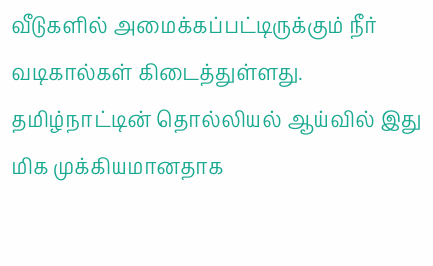வீடுகளில் அமைக்கப்பட்டிருக்கும் நீர் வடிகால்கள் கிடைத்துள்ளது. தமிழ்நாட்டின் தொல்லியல் ஆய்வில் இது மிக முக்கியமானதாக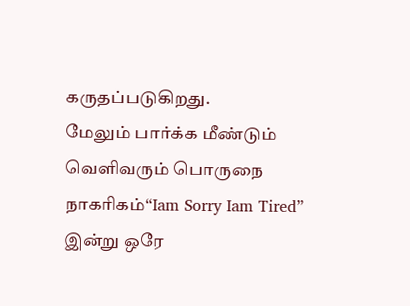கருதப்படுகிறது.
மேலும் பார்க்க மீண்டும் வெளிவரும் பொருநை நாகரிகம்“Iam Sorry Iam Tired” இன்று ஒரே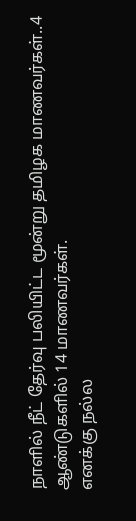நாளில் நீட் தேர்வு பலியிட்ட மூன்று தமிழக மாணவர்கள்..4 ஆண்டுகளில் 14 மாணவர்கள்.
எனக்கு நல்ல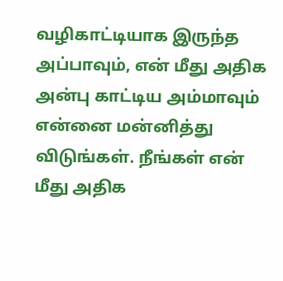வழிகாட்டியாக இருந்த அப்பாவும், என் மீது அதிக அன்பு காட்டிய அம்மாவும் என்னை மன்னித்து விடுங்கள். நீங்கள் என் மீது அதிக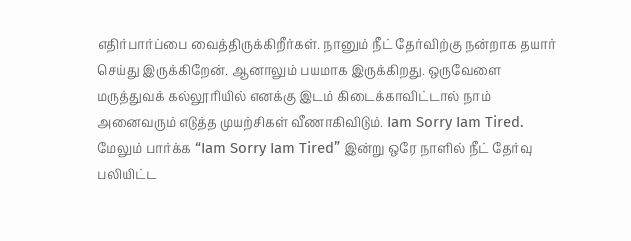எதிர்பார்ப்பை வைத்திருக்கிறீர்கள். நானும் நீட் தேர்விற்கு நன்றாக தயார் செய்து இருக்கிறேன். ஆனாலும் பயமாக இருக்கிறது. ஒருவேளை மருத்துவக் கல்லூரியில் எனக்கு இடம் கிடைக்காவிட்டால் நாம் அனைவரும் எடுத்த முயற்சிகள் வீணாகிவிடும். Iam Sorry Iam Tired.
மேலும் பார்க்க “Iam Sorry Iam Tired” இன்று ஒரே நாளில் நீட் தேர்வு பலியிட்ட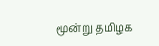மூன்று தமிழக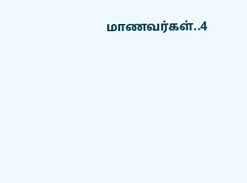மாணவர்கள்..4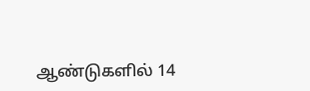ஆண்டுகளில் 14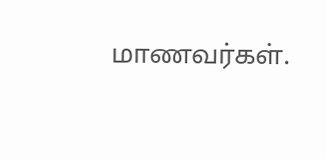மாணவர்கள்.